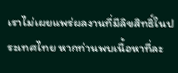เราไม่เผยแพร่ผลงานที่มีลิขสิทธิ์ในประเทศไทย หากท่านพบเนื้อหาที่ละ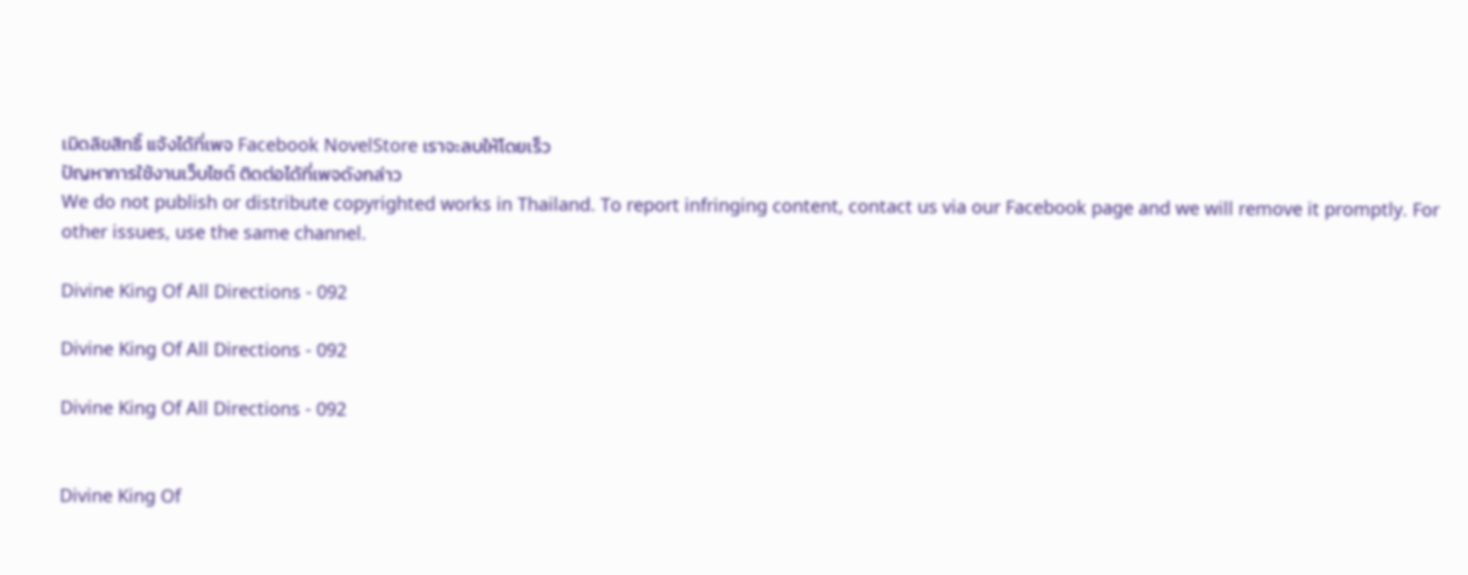เมิดลิขสิทธิ์ แจ้งได้ที่เพจ Facebook NovelStore เราจะลบให้โดยเร็ว
ปัญหาการใช้งานเว็บไซต์ ติดต่อได้ที่เพจดังกล่าว
We do not publish or distribute copyrighted works in Thailand. To report infringing content, contact us via our Facebook page and we will remove it promptly. For other issues, use the same channel.

Divine King Of All Directions - 092

Divine King Of All Directions - 092

Divine King Of All Directions - 092


Divine King Of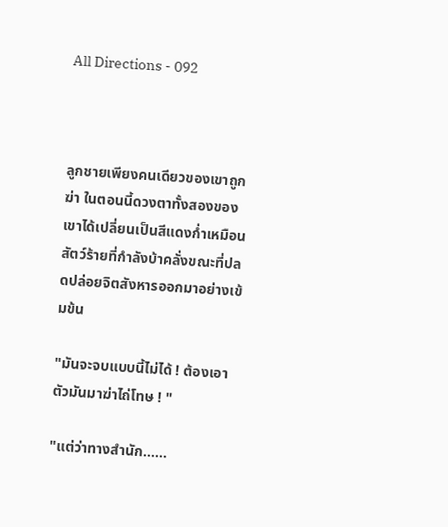All Directions - 092



ลูกชายเพียงคนเดียวของเขาถูกฆ่า ในตอนนี้ดวงตาทั้งสองของเขาได้เปลี่ยนเป็นสีแดงก่ำเหมือนสัตว์ร้ายที่กำลังบ้าคลั่งขณะที่ปลดปล่อยจิตสังหารออกมาอย่างเข้มข้น

"มันจะจบแบบนี้ไม่ได้ ! ต้องเอาตัวมันมาฆ่าไถ่โทษ ! "

"แต่ว่าทางสำนัก......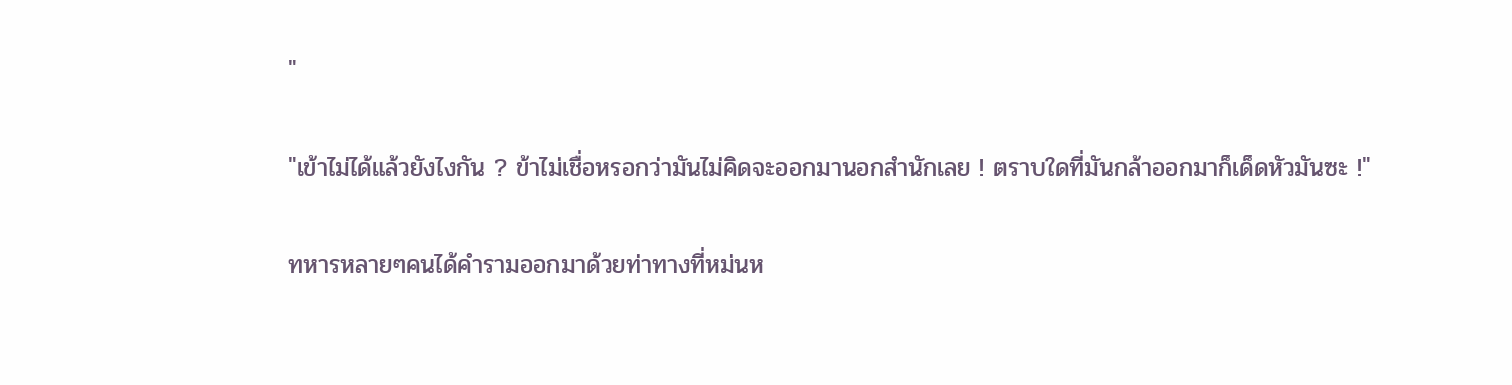"

"เข้าไม่ได้แล้วยังไงกัน ? ข้าไม่เชื่อหรอกว่ามันไม่คิดจะออกมานอกสำนักเลย ! ตราบใดที่มันกล้าออกมาก็เด็ดหัวมันซะ !"

ทหารหลายๆคนได้คำรามออกมาด้วยท่าทางที่หม่นห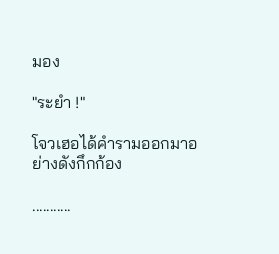มอง

"ระยำ !"

โจวเฮอได้คำรามออกมาอย่างดังกึกก้อง

...........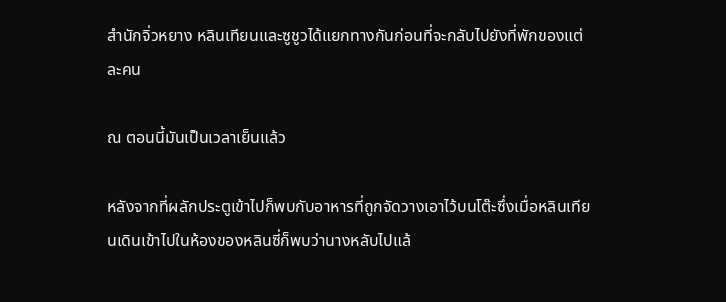สำนักจิ่วหยาง หลินเทียนและซูชูวได้แยกทางกันก่อนที่จะกลับไปยังที่พักของแต่ละคน

ณ ตอนนี้มันเป็นเวลาเย็นแล้ว

หลังจากที่ผลักประตูเข้าไปก็พบกับอาหารที่ถูกจัดวางเอาไว้บนโต๊ะซึ่งเมื่อหลินเทียนเดินเข้าไปในห้องของหลินซี่ก็พบว่านางหลับไปแล้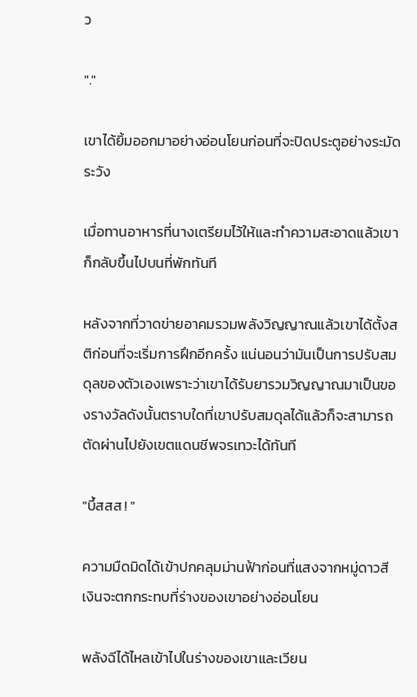ว

"."

เขาได้ยิ้มออกมาอย่างอ่อนโยนก่อนที่จะปิดประตูอย่างระมัดระวัง

เมื่อทานอาหารที่นางเตรียมไว้ให้และทำความสะอาดแล้วเขาก็กลับขึ้นไปบนที่พักทันที

หลังจากที่วาดข่ายอาคมรวมพลังวิญญาณแล้วเขาได้ตั้งสติก่อนที่จะเริ่มการฝึกอีกครั้ง แน่นอนว่ามันเป็นการปรับสมดุลของตัวเองเพราะว่าเขาได้รับยารวมวิญญาณมาเป็นของรางวัลดังนั้นตราบใดที่เขาปรับสมดุลได้แล้วก็จะสามารถตัดผ่านไปยังเขตแดนชีพจรเทวะได้ทันที

"บึ้สสส ! "

ความมืดมิดได้เข้าปกคลุมม่านฟ้าก่อนที่แสงจากหมู่ดาวสีเงินจะตกกระทบที่ร่างของเขาอย่างอ่อนโยน

พลังฉีได้ไหลเข้าไปในร่างของเขาและเวียน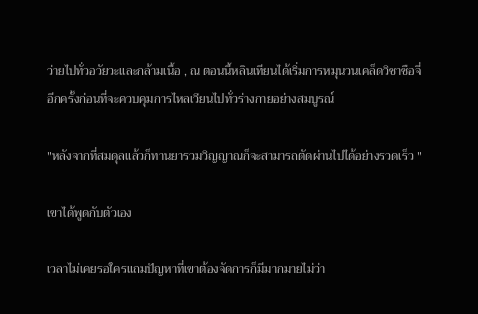ว่ายไปทั่วอวัยวะและกล้ามเนื้อ , ณ ตอนนี้หลินเทียนได้เริ่มการหมุนวนเคล็ดวิชาซือจี่อีกครั้งก่อนที่จะควบคุมการไหลเวียนไปทั่วร่างกายอย่างสมบูรณ์

"หลังจากที่สมดุลแล้วก็ทานยารวมวิญญาณก็จะสามารถตัดผ่านไปได้อย่างรวดเร็ว "

เขาได้พูดกับตัวเอง

เวลาไม่เคยรอใครแถมปัญหาที่เขาต้องจัดการก็มีมากมายไม่ว่า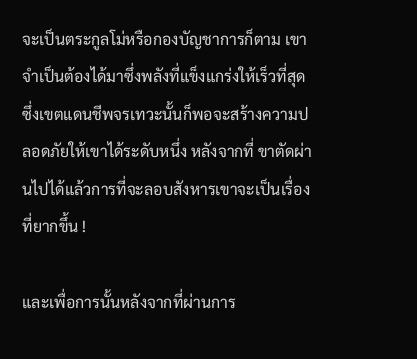จะเป็นตระกูลโม่หรือกองบัญชาการก็ตาม เขาจำเป็นต้องได้มาซึ่งพลังที่แข็งแกร่งให้เร็วที่สุดซึ่งเขตแดนชีพจรเทวะนั้นก็พอจะสร้างความปลอดภัยให้เขาได้ระดับหนึ่ง หลังจากที่ ขาตัดผ่านไปได้แล้วการที่จะลอบสังหารเขาจะเป็นเรื่องที่ยากขึ้น !

และเพื่อการนั้นหลังจากที่ผ่านการ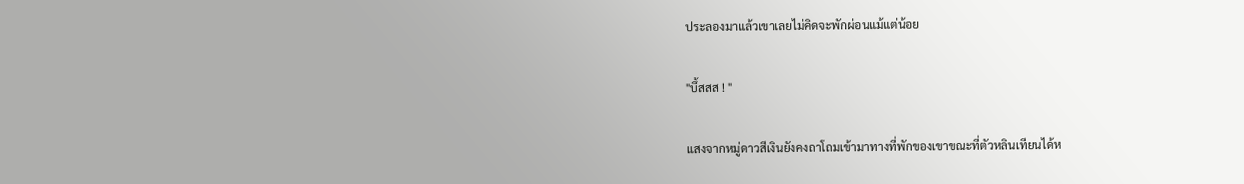ประลองมาแล้วเขาเลยไม่คิดจะพักผ่อนแม้แต่น้อย

"บึ้สสส ! "

แสงจากหมู่ดาวสีเงินยังคงถาโถมเข้ามาทางที่พักของเขาขณะที่ตัวหลินเทียนได้ห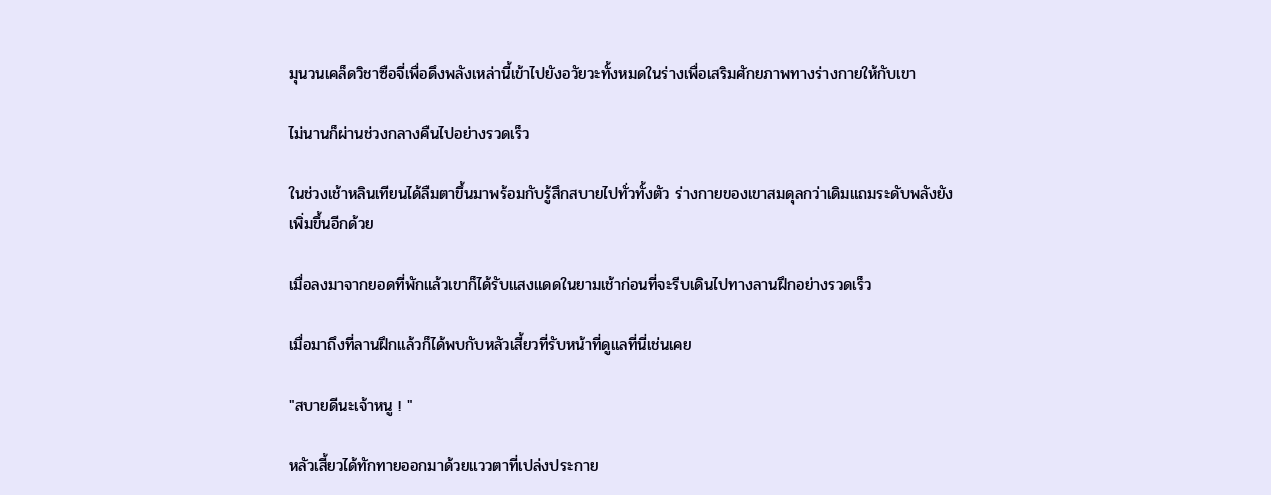มุนวนเคล็ดวิชาซือจี่เพื่อดึงพลังเหล่านี้เข้าไปยังอวัยวะทั้งหมดในร่างเพื่อเสริมศักยภาพทางร่างกายให้กับเขา

ไม่นานก็ผ่านช่วงกลางคืนไปอย่างรวดเร็ว

ในช่วงเช้าหลินเทียนได้ลืมตาขึ้นมาพร้อมกับรู้สึกสบายไปทั่วทั้งตัว ร่างกายของเขาสมดุลกว่าเดิมแถมระดับพลังยังเพิ่มขึ้นอีกด้วย

เมื่อลงมาจากยอดที่พักแล้วเขาก็ได้รับแสงแดดในยามเช้าก่อนที่จะรีบเดินไปทางลานฝึกอย่างรวดเร็ว

เมื่อมาถึงที่ลานฝึกแล้วก็ได้พบกับหลัวเสี้ยวที่รับหน้าที่ดูแลที่นี่เช่นเคย

"สบายดีนะเจ้าหนู ! "

หลัวเสี้ยวได้ทักทายออกมาด้วยแววตาที่เปล่งประกาย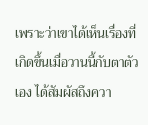เพราะว่าเขาได้เห็นเรื่องที่เกิดขึ้นเมื่อวานนี้กับตาตัวเอง ได้สัมผัสถึงควา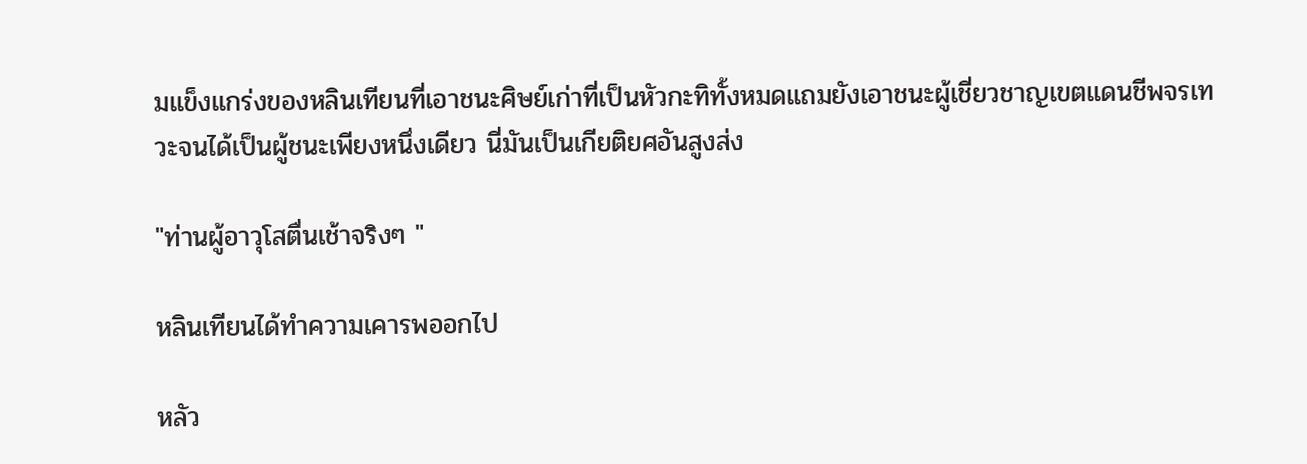มแข็งแกร่งของหลินเทียนที่เอาชนะศิษย์เก่าที่เป็นหัวกะทิทั้งหมดแถมยังเอาชนะผู้เชี่ยวชาญเขตแดนชีพจรเทวะจนได้เป็นผู้ชนะเพียงหนึ่งเดียว นี่มันเป็นเกียติยศอันสูงส่ง

"ท่านผู้อาวุโสตื่นเช้าจริงๆ "

หลินเทียนได้ทำความเคารพออกไป

หลัว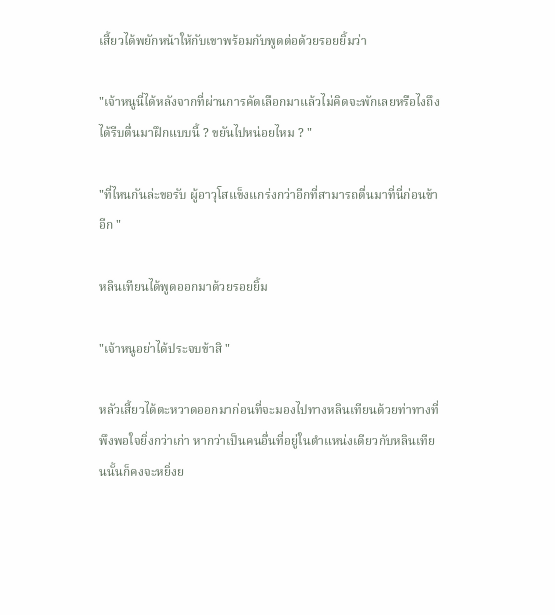เสี้ยวได้พยักหน้าให้กับเขาพร้อมกับพูดต่อด้วยรอยยิ้มว่า

"เจ้าหนูนี่ได้หลังจากที่ผ่านการคัดเลือกมาแล้วไม่คิดจะพักเลยหรือไงถึงได้รีบตื่นมาฝึกแบบนี้ ? ขยันไปหน่อยไหม ? "

"ที่ไหนกันล่ะขอรับ ผู้อาวุโสแข็งแกร่งกว่าอีกที่สามารถตื่นมาที่นี่ก่อนข้าอีก "

หลินเทียนได้พูดออกมาด้วยรอยยิ้ม

"เจ้าหนูอย่าได้ประจบข้าสิ "

หลัวเสี้ยวได้ตะหวาดออกมาก่อนที่จะมองไปทางหลินเทียนด้วยท่าทางที่พึงพอใจยิ่งกว่าเก่า หากว่าเป็นคนอื่นที่อยู่ในตำแหน่งเดียวกับหลินเทียนนั้นก็คงจะหยิ่งย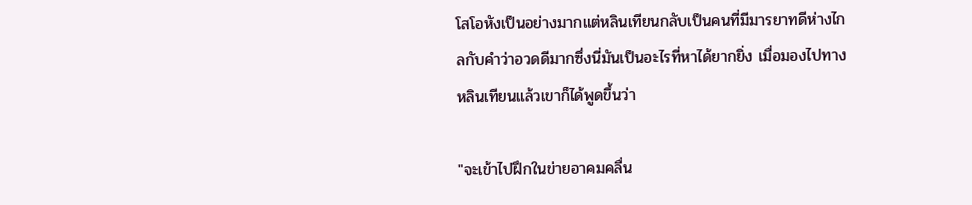โสโอหังเป็นอย่างมากแต่หลินเทียนกลับเป็นคนที่มีมารยาทดีห่างไกลกับคำว่าอวดดีมากซึ่งนี่มันเป็นอะไรที่หาได้ยากยิ่ง เมื่อมองไปทางหลินเทียนแล้วเขาก็ได้พูดขึ้นว่า

"จะเข้าไปฝึกในข่ายอาคมคลื่น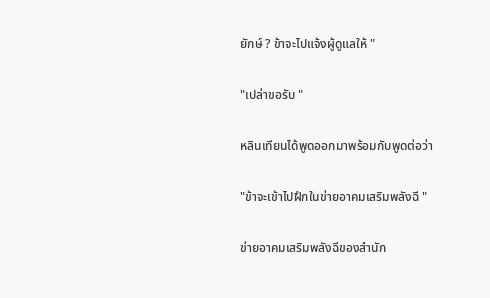ยักษ์ ? ข้าจะไปแจ้งผู้ดูแลให้ "

"เปล่าขอรับ "

หลินเทียนได้พูดออกมาพร้อมกับพูดต่อว่า

"ข้าจะเข้าไปฝึกในข่ายอาคมเสริมพลังฉี "

ข่ายอาคมเสริมพลังฉีของสำนัก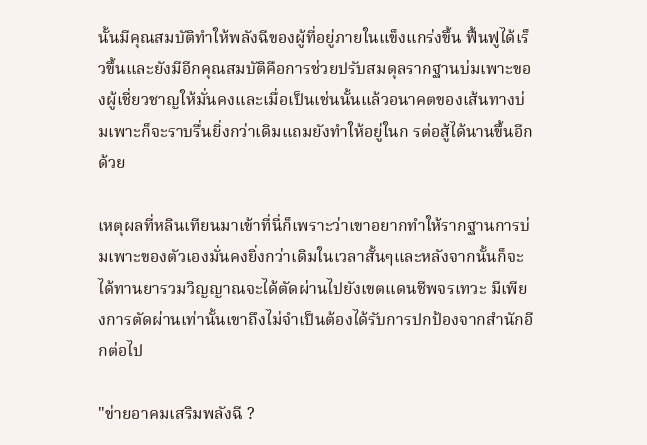นั้นมีคุณสมบัติทำให้พลังฉีของผู้ที่อยู่ภายในแข็งแกร่งขึ้น ฟื้นฟูได้เร็วขึ้นและยังมีอีกคุณสมบัติคือการช่วยปรับสมดุลรากฐานบ่มเพาะของผู้เชี่ยวชาญให้มั่นคงและเมื่อเป็นเช่นนั้นแล้วอนาคตของเส้นทางบ่มเพาะก็จะราบรื่นยิ่งกว่าเดิมแถมยังทำให้อยู่ในก รต่อสู้ได้นานขึ้นอีกด้วย

เหตุผลที่หลินเทียนมาเข้าที่นี่ก็เพราะว่าเขาอยากทำให้รากฐานการบ่มเพาะของตัวเองมั่นคงยิ่งกว่าเดิมในเวลาสั้นๆและหลังจากนั้นก็จะได้ทานยารวมวิญญาณจะได้ตัดผ่านไปยังเขตแดนชีพจรเทวะ มีเพียงการตัดผ่านเท่านั้นเขาถึงไม่จำเป็นต้องได้รับการปกป้องจากสำนักอีกต่อไป

"ข่ายอาคมเสริมพลังฉี ?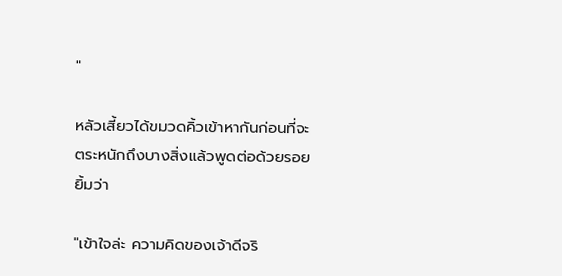"

หลัวเสี้ยวได้ขมวดคิ้วเข้าหากันก่อนที่จะตระหนักถึงบางสิ่งแล้วพูดต่อด้วยรอยยิ้มว่า

"เข้าใจล่ะ ความคิดของเจ้าดีจริ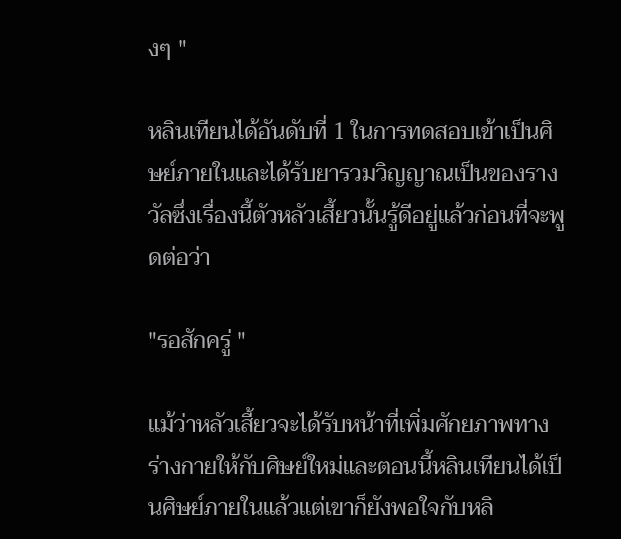งๆ "

หลินเทียนได้อันดับที่ 1 ในการทดสอบเข้าเป็นศิษย์ภายในและได้รับยารวมวิญญาณเป็นของรางวัลซึ่งเรื่องนี้ตัวหลัวเสี้ยวนั้นรู้ดีอยู่แล้วก่อนที่จะพูดต่อว่า

"รอสักครู่ "

แม้ว่าหลัวเสี้ยวจะได้รับหน้าที่เพิ่มศักยภาพทางร่างกายให้กับศิษย์ใหม่และตอนนี้หลินเทียนได้เป็นศิษย์ภายในแล้วแต่เขาก็ยังพอใจกับหลิ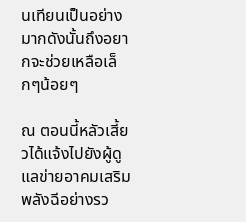นเทียนเป็นอย่างมากดังนั้นถึงอยากจะช่วยเหลือเล็กๆน้อยๆ

ณ ตอนนี้หลัวเสี้ยวได้แจ้งไปยังผู้ดูแลข่ายอาคมเสริมพลังฉีอย่างรว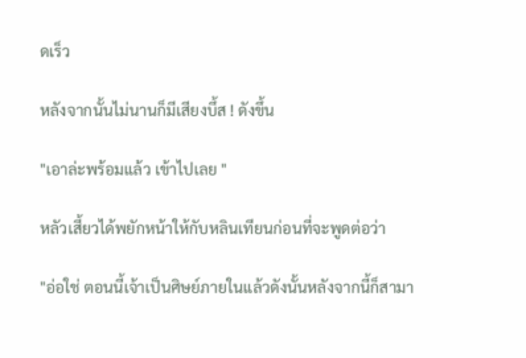ดเร็ว

หลังจากนั้นไม่นานก็มีเสียงบึ้ส ! ดังขึ้น

"เอาล่ะพร้อมแล้ว เข้าไปเลย "

หลัวเสี้ยวได้พยักหน้าให้กับหลินเทียนก่อนที่จะพูดต่อว่า

"อ่อใช่ ตอนนี้เจ้าเป็นศิษย์ภายในแล้วดังนั้นหลังจากนี้ก็สามา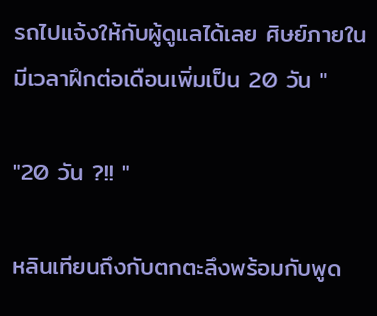รถไปแจ้งให้กับผู้ดูแลได้เลย ศิษย์ภายในมีเวลาฝึกต่อเดือนเพิ่มเป็น 20 วัน "

"20 วัน ?!! "

หลินเทียนถึงกับตกตะลึงพร้อมกับพูด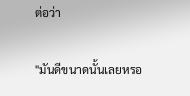ต่อว่า

"มันดีขนาดนั้นเลยหรอ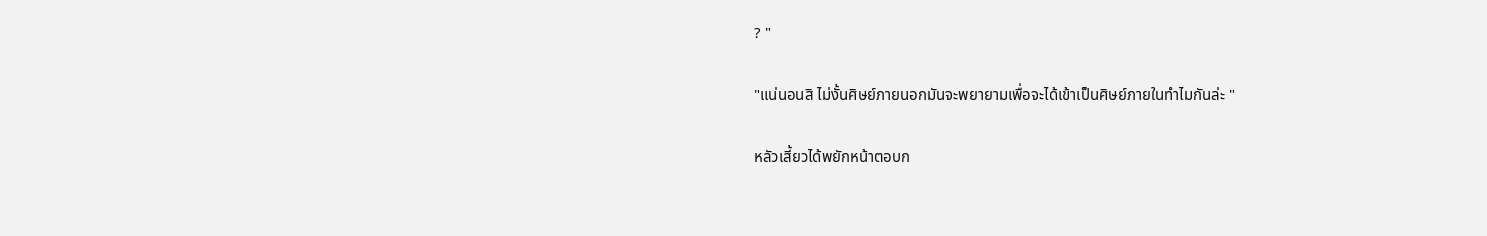? "

"แน่นอนสิ ไม่งั้นศิษย์ภายนอกมันจะพยายามเพื่อจะได้เข้าเป็นศิษย์ภายในทำไมกันล่ะ "

หลัวเสี้ยวได้พยักหน้าตอบก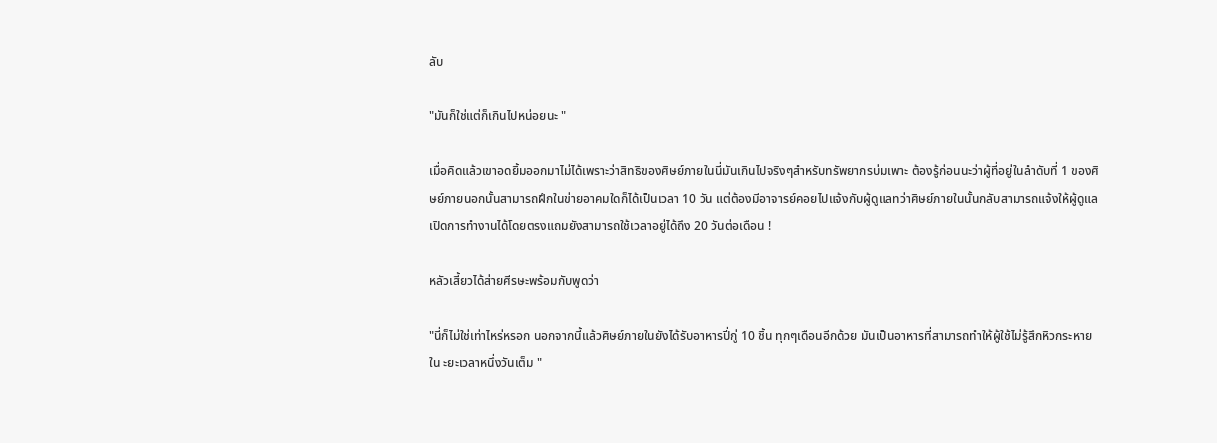ลับ

"มันก็ใช่แต่ก็เกินไปหน่อยนะ "

เมื่อคิดแล้วเขาอดยิ้มออกมาไม่ได้เพราะว่าสิทธิของศิษย์ภายในนี่มันเกินไปจริงๆสำหรับทรัพยากรบ่มเพาะ ต้องรู้ก่อนนะว่าผู้ที่อยู่ในลำดับที่ 1 ของศิษย์ภายนอกนั้นสามารถฝึกในข่ายอาคมใดก็ได้เป็นเวลา 10 วัน แต่ต้องมีอาจารย์คอยไปแจ้งกับผู้ดูแลทว่าศิษย์ภายในนั้นกลับสามารถแจ้งให้ผู้ดูแลเปิดการทำงานได้โดยตรงแถมยังสามารถใช้เวลาอยู่ได้ถึง 20 วันต่อเดือน !

หลัวเสี้ยวได้ส่ายศีรษะพร้อมกับพูดว่า

"นี่ก็ไม่ใช่เท่าไหร่หรอก นอกจากนี้แล้วศิษย์ภายในยังได้รับอาหารปี่กู่ 10 ชิ้น ทุกๆเดือนอีกด้วย มันเป็นอาหารที่สามารถทำให้ผู้ใช้ไม่รู้สึกหิวกระหายใน ะยะเวลาหนึ่งวันเต็ม "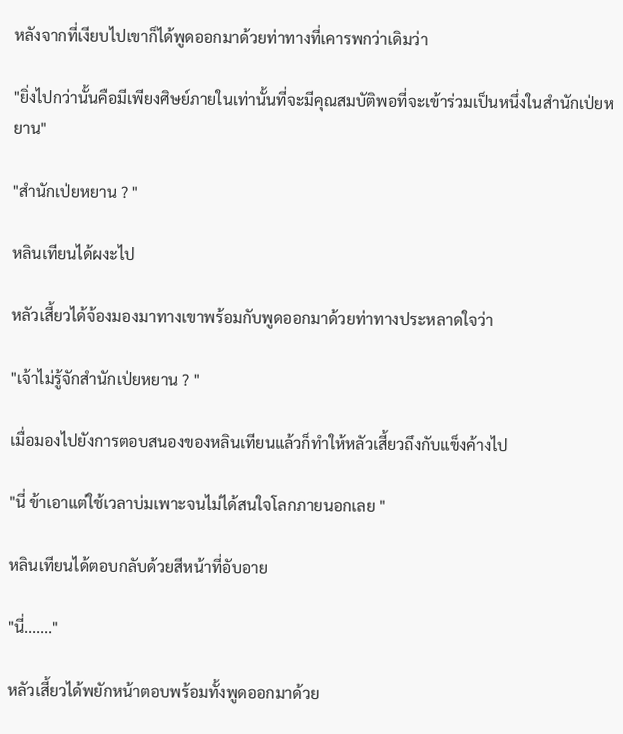หลังจากที่เงียบไปเขาก็ได้พูดออกมาด้วยท่าทางที่เคารพกว่าเดิมว่า

"ยิ่งไปกว่านั้นคือมีเพียงศิษย์ภายในเท่านั้นที่จะมีคุณสมบัติพอที่จะเข้าร่วมเป็นหนึ่งในสำนักเป่ยหยาน"

"สำนักเป่ยหยาน ? "

หลินเทียนได้ผงะไป

หลัวเสี้ยวได้จ้องมองมาทางเขาพร้อมกับพูดออกมาด้วยท่าทางประหลาดใจว่า

"เจ้าไม่รู้จักสำนักเป่ยหยาน ? "

เมื่อมองไปยังการตอบสนองของหลินเทียนแล้วก็ทำให้หลัวเสี้ยวถึงกับแข็งค้างไป

"นี่ ข้าเอาแต่ใช้เวลาบ่มเพาะจนไม่ได้สนใจโลกภายนอกเลย "

หลินเทียนได้ตอบกลับด้วยสีหน้าที่อับอาย

"นี่......."

หลัวเสี้ยวได้พยักหน้าตอบพร้อมทั้งพูดออกมาด้วย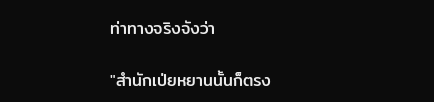ท่าทางจริงจังว่า

"สำนักเป่ยหยานนั้นก็ตรง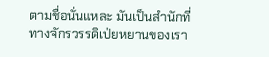ตามชื่อนั่นแหละ มันเป็นสำนักที่ทางจักรวรรดิเป่ยหยานของเรา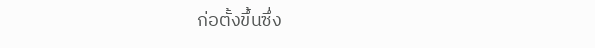ก่อตั้งขึ้นซึ่ง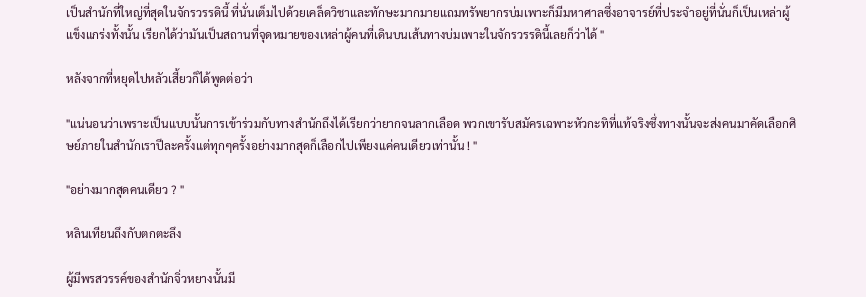เป็นสำนักที่ใหญ่ที่สุดในจักรวรรดินี้ ที่นั่นเต็มไปด้วยเคล็ดวิชาและทักษะมากมายแถมทรัพยากรบ่มเพาะก็มีมหาศาลซึ่งอาจารย์ที่ประจำอยู่ที่นั่นก็เป็นเหล่าผู้แข็งแกร่งทั้งนั้น เรียกได้ว่ามันเป็นสถานที่จุดหมายของเหล่าผู้คนที่เดินบนเส้นทางบ่มเพาะในจักรวรรดินี้เลยก็ว่าได้ "

หลังจากที่หยุดไปหลัวเสี้ยวก็ได้พูดต่อว่า

"แน่นอนว่าเพราะเป็นแบบนั้นการเข้าร่วมกับทางสำนักถึงได้เรียกว่ายากจนลากเลือด พวกเขารับสมัครเฉพาะหัวกะทิที่แท้จริงซึ่งทางนั้นจะส่งคนมาคัดเลือกศิษย์ภายในสำนักเราปีละครั้งแต่ทุกๆครั้งอย่างมากสุดก็เลือกไปเพียงแค่คนเดียวเท่านั้น ! "

"อย่างมากสุดคนเดียว ? "

หลินเทียนถึงกับตกตะลึง

ผู้มีพรสวรรค์ของสำนักจิ่วหยางนั้นมี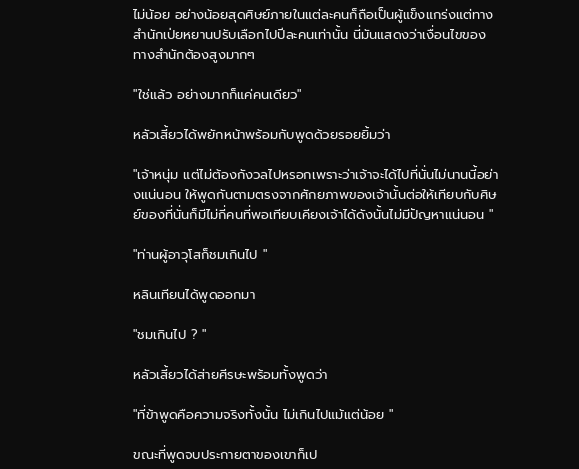ไม่น้อย อย่างน้อยสุดศิษย์ภายในแต่ละคนก็ถือเป็นผู้แข็งแกร่งแต่ทางสำนักเป่ยหยานปรับเลือกไปปีละคนเท่านั้น นี่มันแสดงว่าเงื่อนไขของทางสำนักต้องสูงมากๆ

"ใช่แล้ว อย่างมากก็แค่คนเดียว"

หลัวเสี้ยวได้พยักหน้าพร้อมกับพูดด้วยรอยยิ้มว่า

"เจ้าหนุ่ม แต่ไม่ต้องกังวลไปหรอกเพราะว่าเจ้าจะได้ไปที่นั่นไม่นานนี้อย่างแน่นอน ให้พูดกันตามตรงจากศักยภาพของเจ้านั้นต่อให้เทียบกับศิษย์ของที่นั่นก็มีไม่กี่คนที่พอเทียบเคียงเจ้าได้ดังนั้นไม่มีปัญหาแน่นอน "

"ท่านผู้อาวุโสก็ชมเกินไป "

หลินเทียนได้พูดออกมา

"ชมเกินไป ? "

หลัวเสี้ยวได้ส่ายศีรษะพร้อมทั้งพูดว่า

"ที่ข้าพูดคือความจริงทั้งนั้น ไม่เกินไปแม้แต่น้อย "

ขณะที่พูดจบประกายตาของเขาก็เป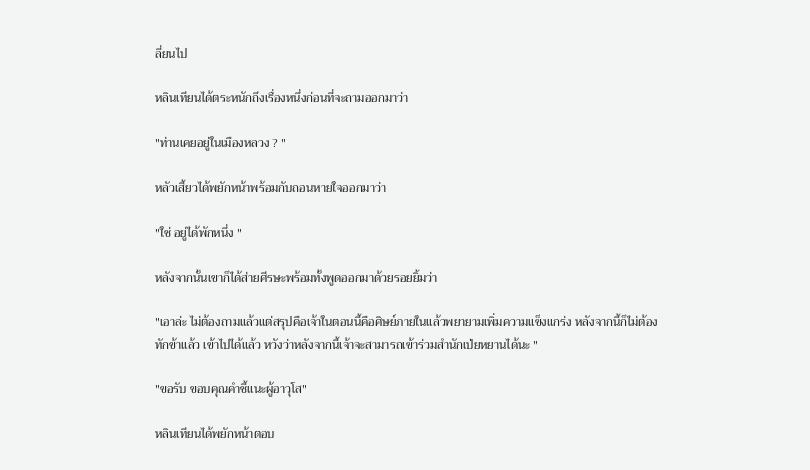ลี่ยนไป

หลินเทียนได้ตระหนักถึงเรื่องหนึ่งก่อนที่จะถามออกมาว่า

"ท่านเคยอยู่ในเมืองหลวง ? "

หลัวเสี้ยวได้พยักหน้าพร้อมกับถอนหายใจออกมาว่า

"ใช่ อยู่ได้พักหนึ่ง "

หลังจากนั้นเขาก็ได้ส่ายศีรษะพร้อมทั้งพูดออกมาด้วยรอยยิ้มว่า

"เอาล่ะ ไม่ต้องถามแล้วแต่สรุปคือเจ้าในตอนนี้คือศิษย์ภายในแล้วพยายามเพิ่มความแข็งแกร่ง หลังจากนี้ก็ไม่ต้องทักข้าแล้ว เข้าไปได้แล้ว หวังว่าหลังจากนี้เจ้าจะสามารถเข้าร่วมสำนักเป่ยหยานได้นะ "

"ขอรับ ขอบคุณคำชี้แนะผู้อาวุโส"

หลินเทียนได้พยักหน้าตอบ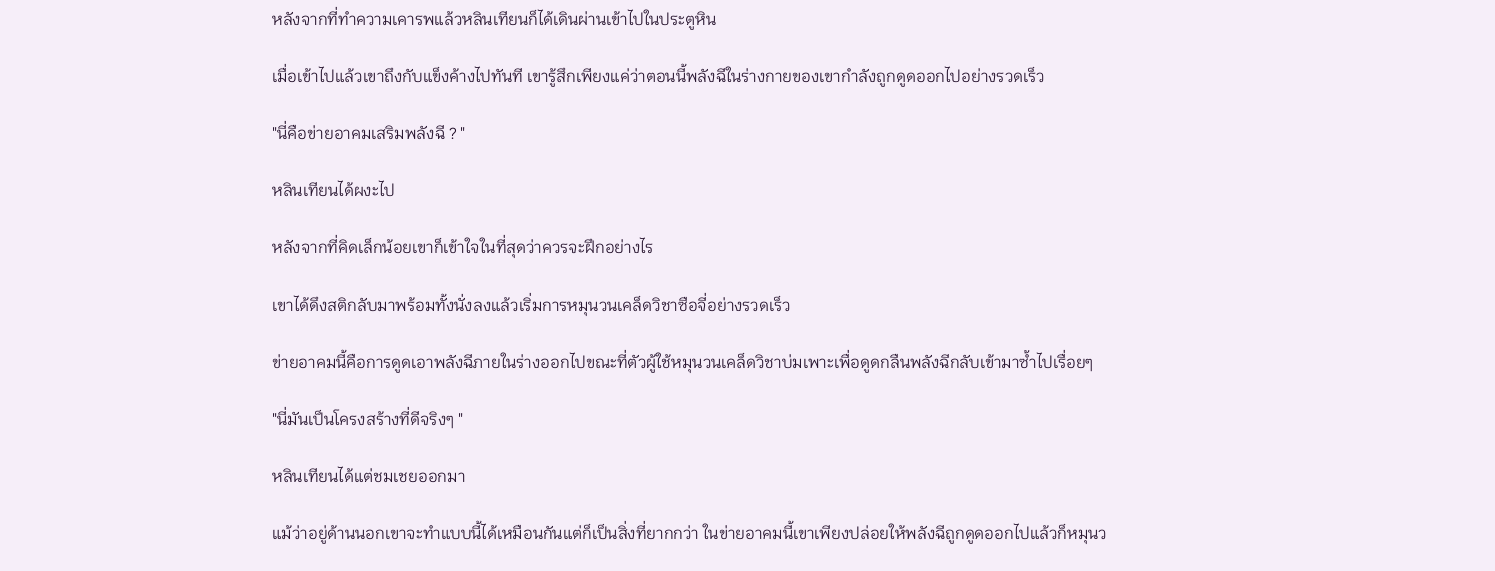หลังจากที่ทำความเคารพแล้วหลินเทียนก็ได้เดินผ่านเข้าไปในประตูหิน

เมื่อเข้าไปแล้วเขาถึงกับแข็งค้างไปทันที เขารู้สึกเพียงแค่ว่าตอนนี้พลังฉีในร่างกายของเขากำลังถูกดูดออกไปอย่างรวดเร็ว

"นี่คือข่ายอาคมเสริมพลังฉี ? "

หลินเทียนได้ผงะไป

หลังจากที่คิดเล็กน้อยเขาก็เข้าใจในที่สุดว่าควรจะฝึกอย่างไร

เขาได้ดึงสติกลับมาพร้อมทั้งนั่งลงแล้วเริ่มการหมุนวนเคล็ดวิชาซือจี่อย่างรวดเร็ว

ข่ายอาคมนี้คือการดูดเอาพลังฉีภายในร่างออกไปขณะที่ตัวผู้ใช้หมุนวนเคล็ดวิชาบ่มเพาะเพื่อดูดกลืนพลังฉีกลับเข้ามาซ้ำไปเรื่อยๆ

"นี่มันเป็นโครงสร้างที่ดีจริงๆ "

หลินเทียนได้แต่ชมเชยออกมา

แม้ว่าอยู่ด้านนอกเขาจะทำแบบนี้ได้เหมือนกันแต่ก็เป็นสิ่งที่ยากกว่า ในข่ายอาคมนี้เขาเพียงปล่อยให้พลังฉีถูกดูดออกไปแล้วก็หมุนว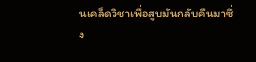นเคล็ดวิชาเพื่อสูบมันกลับคืนมาซึ่ง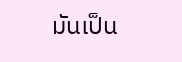มันเป็น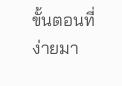ขั้นตอนที่ง่ายมา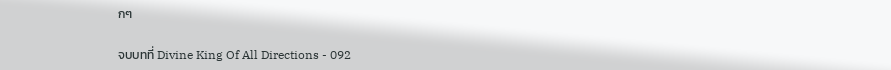กๆ

จบบทที่ Divine King Of All Directions - 092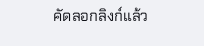คัดลอกลิงก์แล้ว